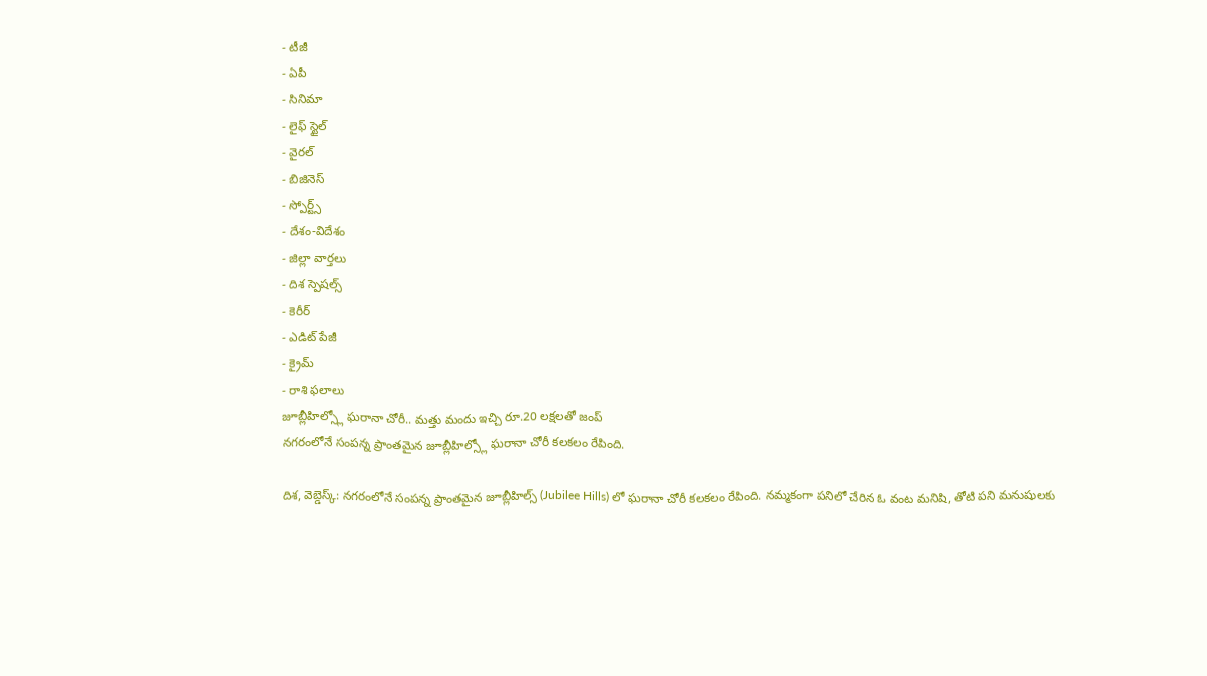- టీజీ
- ఏపీ
- సినిమా
- లైఫ్ స్టైల్
- వైరల్
- బిజినెస్
- స్పోర్ట్స్
- దేశం-విదేశం
- జిల్లా వార్తలు
- దిశ స్పెషల్స్
- కెరీర్
- ఎడిట్ పేజీ
- క్రైమ్
- రాశి ఫలాలు
జూబ్లీహిల్స్లో ఘరానా చోరీ.. మత్తు మందు ఇచ్చి రూ.20 లక్షలతో జంప్
నగరంలోనే సంపన్న ప్రాంతమైన జూబ్లీహిల్స్లో ఘరానా చోరీ కలకలం రేపింది.

దిశ, వెబ్డెస్క్: నగరంలోనే సంపన్న ప్రాంతమైన జూబ్లీహిల్స్ (Jubilee Hills) లో ఘరానా చోరీ కలకలం రేపింది. నమ్మకంగా పనిలో చేరిన ఓ వంట మనిషి, తోటి పని మనుషులకు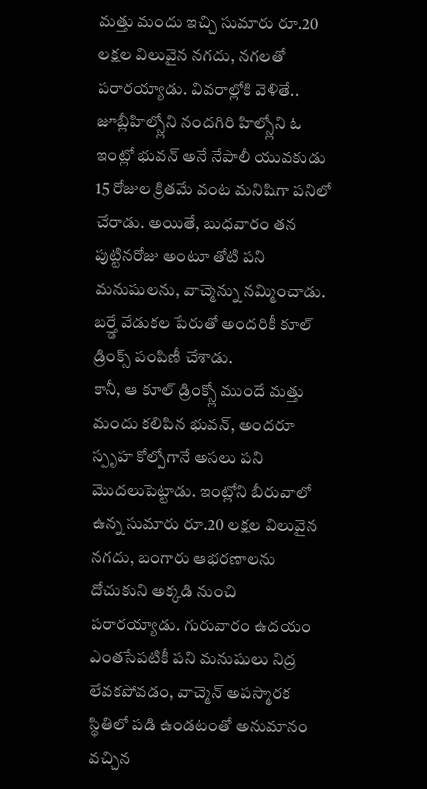మత్తు మందు ఇచ్చి సుమారు రూ.20 లక్షల విలువైన నగదు, నగలతో పరారయ్యాడు. వివరాల్లోకి వెళితే.. జూబ్లీహిల్స్లోని నందగిరి హిల్స్లోని ఓ ఇంట్లో భువన్ అనే నేపాలీ యువకుడు 15 రోజుల క్రితమే వంట మనిషిగా పనిలో చేరాడు. అయితే, బుధవారం తన పుట్టినరోజు అంటూ తోటి పని మనుషులను, వాచ్మెన్ను నమ్మించాడు. బర్త్డే వేడుకల పేరుతో అందరికీ కూల్ డ్రింక్స్ పంపిణీ చేశాడు.
కానీ, ఆ కూల్ డ్రింక్స్లో ముందే మత్తు మందు కలిపిన భువన్, అందరూ స్పృహ కోల్పోగానే అసలు పని మొదలుపెట్టాడు. ఇంట్లోని బీరువాలో ఉన్న సుమారు రూ.20 లక్షల విలువైన నగదు, బంగారు ఆభరణాలను దోచుకుని అక్కడి నుంచి పరారయ్యాడు. గురువారం ఉదయం ఎంతసేపటికీ పని మనుషులు నిద్ర లేవకపోవడం, వాచ్మెన్ అపస్మారక స్థితిలో పడి ఉండటంతో అనుమానం వచ్చిన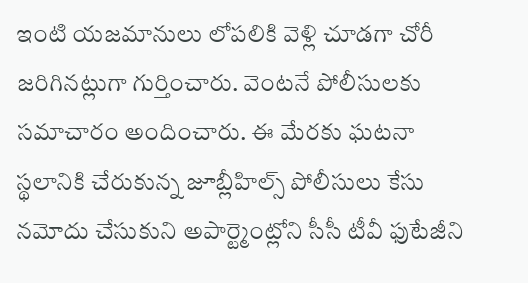ఇంటి యజమానులు లోపలికి వెళ్లి చూడగా చోరీ జరిగినట్లుగా గుర్తించారు. వెంటనే పోలీసులకు సమాచారం అందించారు. ఈ మేరకు ఘటనా స్థలానికి చేరుకున్న జూబ్లీహిల్స్ పోలీసులు కేసు నమోదు చేసుకుని అపార్ట్మెంట్లోని సీసీ టీవీ ఫుటేజీని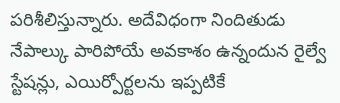పరిశీలిస్తున్నారు. అదేవిధంగా నిందితుడు నేపాల్కు పారిపోయే అవకాశం ఉన్నందున రైల్వే స్టేషన్లు, ఎయిర్పోర్టలను ఇప్పటికే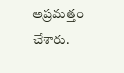అప్రమత్తం చేశారు.